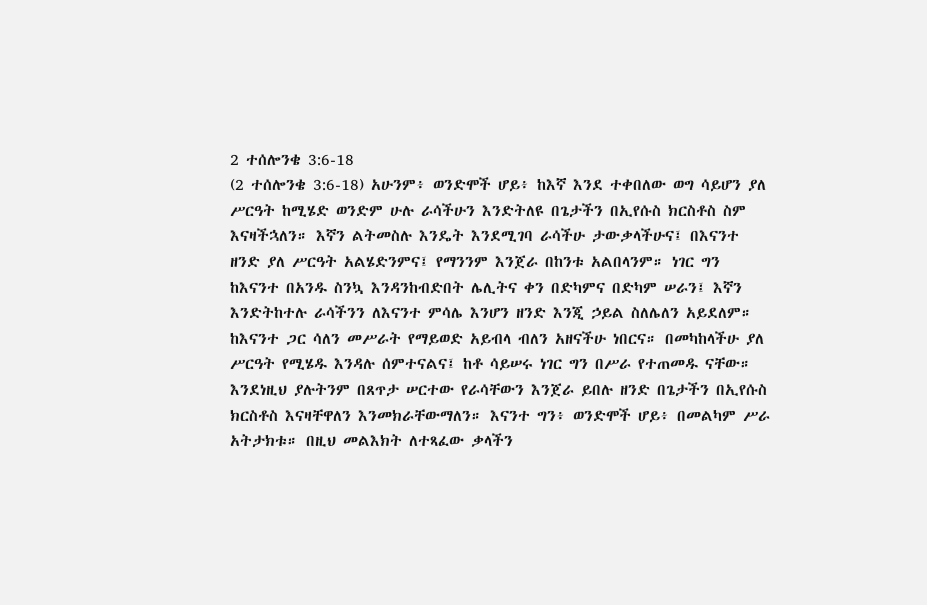2 ተሰሎንቄ 3:6-18
(2 ተሰሎንቄ 3:6-18) አሁንም፥ ወንድሞች ሆይ፥ ከእኛ እንደ ተቀበለው ወግ ሳይሆን ያለ ሥርዓት ከሚሄድ ወንድም ሁሉ ራሳችሁን እንድትለዩ በጌታችን በኢየሱስ ክርስቶስ ስም እናዛችኋለን። እኛን ልትመስሉ እንዴት እንደሚገባ ራሳችሁ ታውቃላችሁና፤ በእናንተ ዘንድ ያለ ሥርዓት አልሄድንምና፤ የማንንም እንጀራ በከንቱ አልበላንም። ነገር ግን ከእናንተ በአንዱ ስንኳ እንዳንከብድበት ሌሊትና ቀን በድካምና በድካም ሠራን፤ እኛን እንድትከተሉ ራሳችንን ለእናንተ ምሳሌ እንሆን ዘንድ እንጂ ኃይል ስለሌለን አይደለም። ከእናንተ ጋር ሳለን መሥራት የማይወድ አይብላ ብለን አዘናችሁ ነበርና። በመካከላችሁ ያለ ሥርዓት የሚሄዱ እንዳሉ ሰምተናልና፤ ከቶ ሳይሠሩ ነገር ግን በሥራ የተጠመዱ ናቸው። እንደነዚህ ያሉትንም በጸጥታ ሠርተው የራሳቸውን እንጀራ ይበሉ ዘንድ በጌታችን በኢየሱስ ክርስቶስ እናዛቸዋለን እንመክራቸውማለን። እናንተ ግን፥ ወንድሞች ሆይ፥ በመልካም ሥራ አትታክቱ። በዚህ መልእክት ለተጻፈው ቃላችን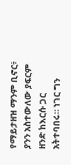የማይታዘዝ ማንም ቢኖር፥ ያንን አስተውለው ያፍርም ዘንድ ከእርሱ ጋር አትተባበሩ። ነገር ግን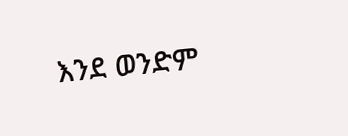እንደ ወንድም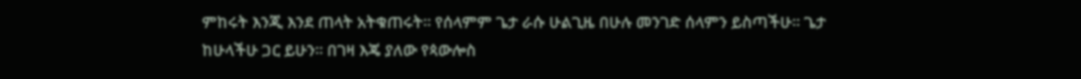ምከሩት እንጂ እንደ ጠላት አትቁጠሩት። የሰላምም ጌታ ራሱ ሁልጊዜ በሁሉ መንገድ ሰላምን ይስጣችሁ። ጌታ ከሁላችሁ ጋር ይሁን። በገዛ እጄ ያለው የጳውሎስ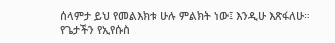ሰላምታ ይህ የመልእክቱ ሁሉ ምልክት ነው፤ እንዲሁ እጽፋለሁ። የጌታችን የኢየሱስ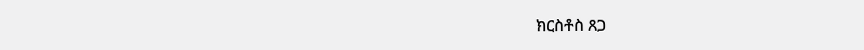ክርስቶስ ጸጋ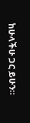ከሁላችሁ ጋር ይሁን።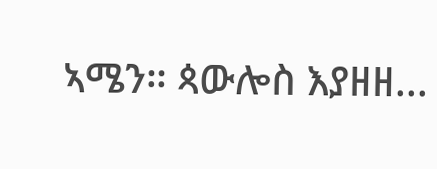ኣሜን። ጳውሎስ እያዘዘ...